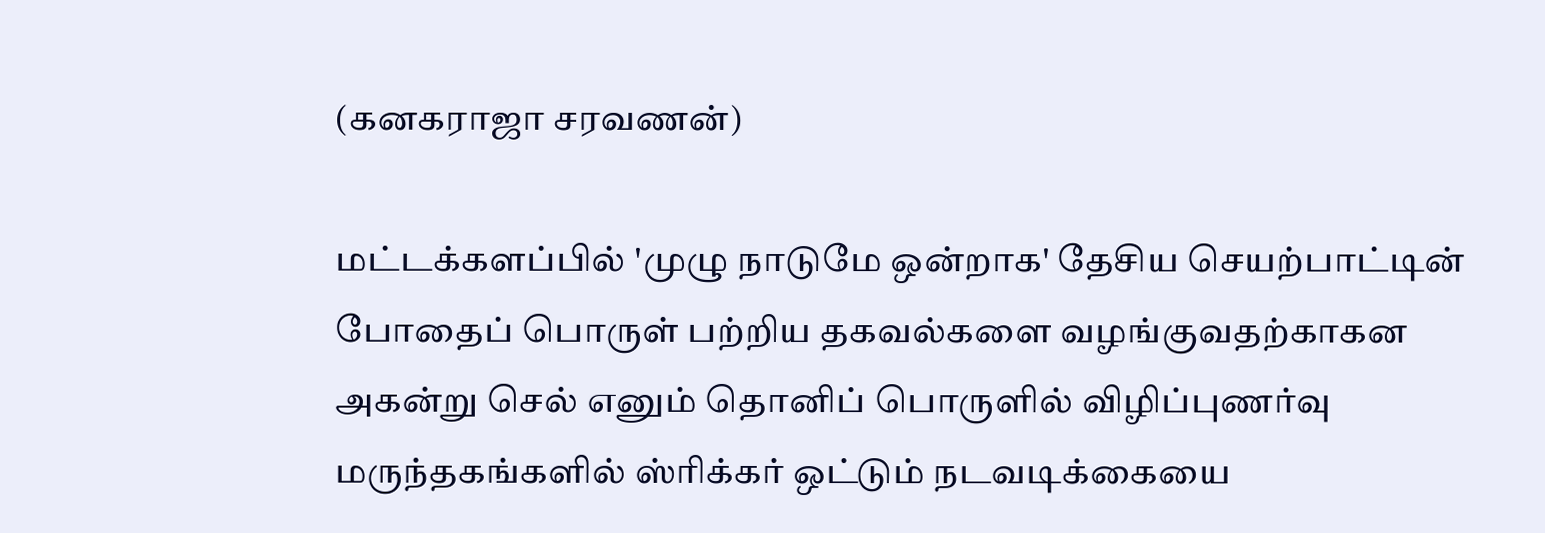(கனகராஜா சரவணன்)

மட்டக்களப்பில் 'முழு நாடுமே ஒன்றாக' தேசிய செயற்பாட்டின்  போதைப் பொருள் பற்றிய தகவல்களை வழங்குவதற்காகன  அகன்று செல் எனும் தொனிப் பொருளில் விழிப்புணர்வு மருந்தகங்களில் ஸ்ரிக்கர் ஒட்டும் நடவடிக்கையை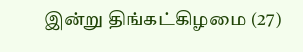இன்று திங்கட்கிழமை (27)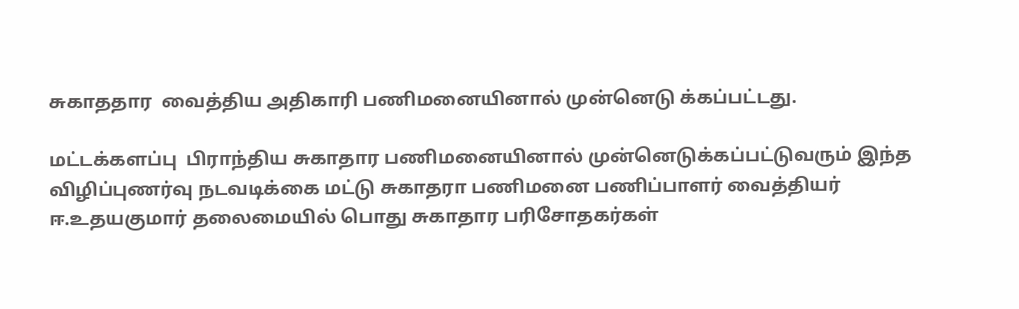சுகாததார  வைத்திய அதிகாரி பணிமனையினால் முன்னெடு க்கப்பட்டது.

மட்டக்களப்பு  பிராந்திய சுகாதார பணிமனையினால் முன்னெடுக்கப்பட்டுவரும் இந்த விழிப்புணர்வு நடவடிக்கை மட்டு சுகாதரா பணிமனை பணிப்பாளர் வைத்தியர் ஈ.உதயகுமார் தலைமையில் பொது சுகாதார பரிசோதகர்கள்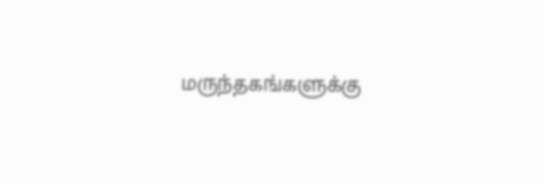மருந்தகங்களுக்கு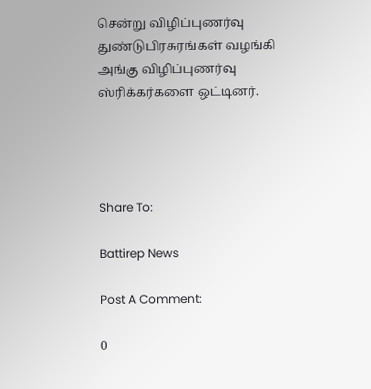சென்று விழிப்புணர்வு துண்டுபிரசுரங்கள் வழங்கி அங்கு விழிப்புணர்வு ஸ்ரிக்கர்களை ஒட்டினர்.




Share To:

Battirep News

Post A Comment:

0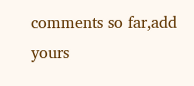comments so far,add yours